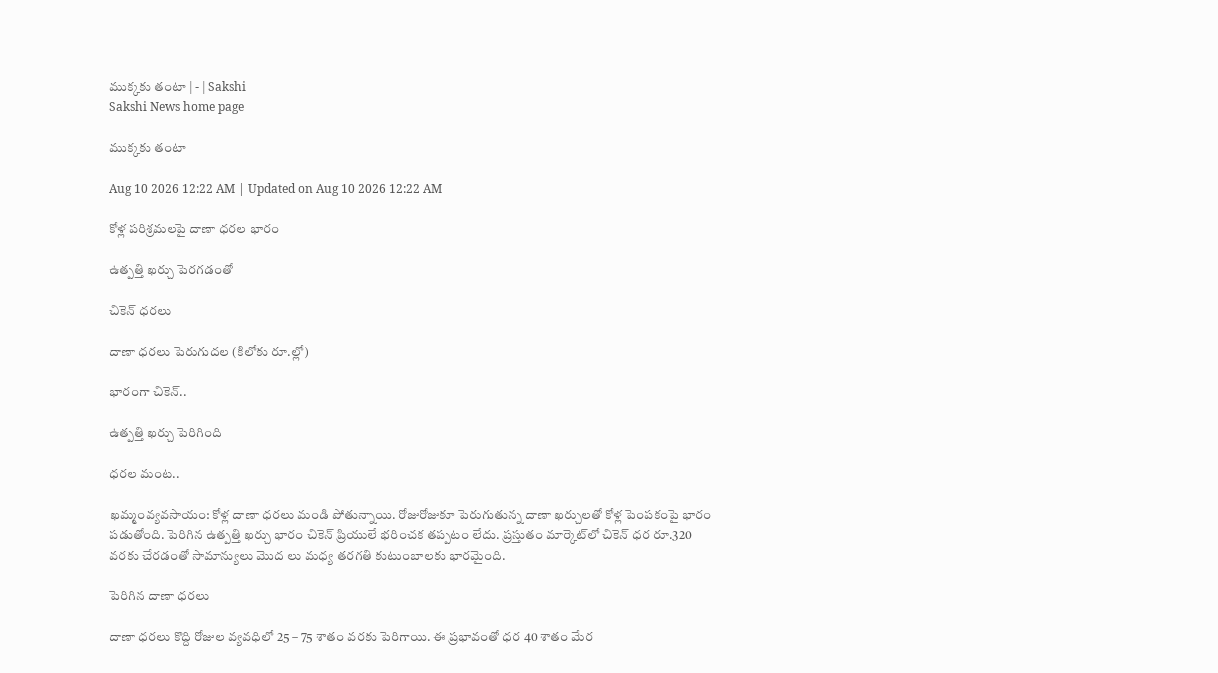ముక్కకు తంటా | - | Sakshi
Sakshi News home page

ముక్కకు తంటా

Aug 10 2026 12:22 AM | Updated on Aug 10 2026 12:22 AM

కోళ్ల పరిశ్రమలపై దాణా ధరల భారం

ఉత్పత్తి ఖర్చు పెరగడంతో

చికెన్‌ ధరలు

దాణా ధరలు పెరుగుదల (కిలోకు రూ.ల్లో)

భారంగా చికెన్‌..

ఉత్పత్తి ఖర్చు పెరిగింది

ధరల మంట..

ఖమ్మంవ్యవసాయం: కోళ్ల దాణా ధరలు మండి పోతున్నాయి. రోజురోజుకూ పెరుగుతున్న దాణా ఖర్చులతో కోళ్ల పెంపకంపై భారం పడుతోంది. పెరిగిన ఉత్పత్తి ఖర్చు భారం చికెన్‌ ప్రియులే భరించక తప్పటం లేదు. ప్రస్తుతం మార్కెట్‌లో చికెన్‌ ధర రూ.320 వరకు చేరడంతో సామాన్యులు మొద లు మధ్య తరగతి కుటుంబాలకు భారమైంది.

పెరిగిన దాణా ధరలు

దాణా ధరలు కొద్ది రోజుల వ్యవధిలో 25 – 75 శాతం వరకు పెరిగాయి. ఈ ప్రభావంతో ధర 40 శాతం మేర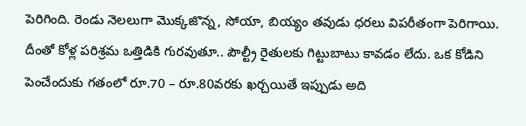పెరిగింది. రెండు నెలలుగా మొక్కజొన్న, సోయా, బియ్యం తవుడు ధరలు విపరీతంగా పెరిగాయి. దీంతో కోళ్ల పరిశ్రమ ఒత్తిడికి గురవుతూ.. పౌల్ట్రీ రైతులకు గిట్టుబాటు కావడం లేదు. ఒక కోడిని పెంచేందుకు గతంలో రూ.70 – రూ.80వరకు ఖర్చయితే ఇప్పుడు అది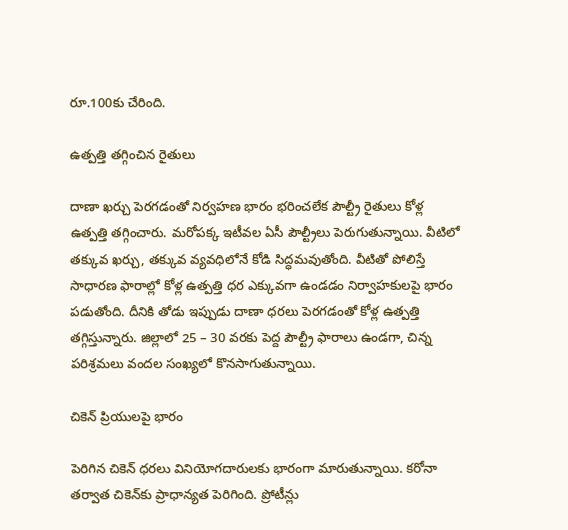రూ.100కు చేరింది.

ఉత్పత్తి తగ్గించిన రైతులు

దాణా ఖర్చు పెరగడంతో నిర్వహణ భారం భరించలేక పౌల్ట్రీ రైతులు కోళ్ల ఉత్పత్తి తగ్గించారు. మరోపక్క ఇటీవల ఏసీ పౌల్ట్రీలు పెరుగుతున్నాయి. వీటిలో తక్కువ ఖర్చు, తక్కువ వ్యవధిలోనే కోడి సిద్ధమవుతోంది. వీటితో పోలిస్తే సాధారణ ఫారాల్లో కోళ్ల ఉత్పత్తి ధర ఎక్కువగా ఉండడం నిర్వాహకులపై భారం పడుతోంది. దీనికి తోడు ఇప్పుడు దాణా ధరలు పెరగడంతో కోళ్ల ఉత్పత్తి తగ్గిస్తున్నారు. జిల్లాలో 25 – 30 వరకు పెద్ద పౌల్ట్రీ ఫారాలు ఉండగా, చిన్న పరిశ్రమలు వందల సంఖ్యలో కొనసాగుతున్నాయి.

చికెన్‌ ప్రియులపై భారం

పెరిగిన చికెన్‌ ధరలు వినియోగదారులకు భారంగా మారుతున్నాయి. కరోనా తర్వాత చికెన్‌కు ప్రాధాన్యత పెరిగింది. ప్రోటీన్లు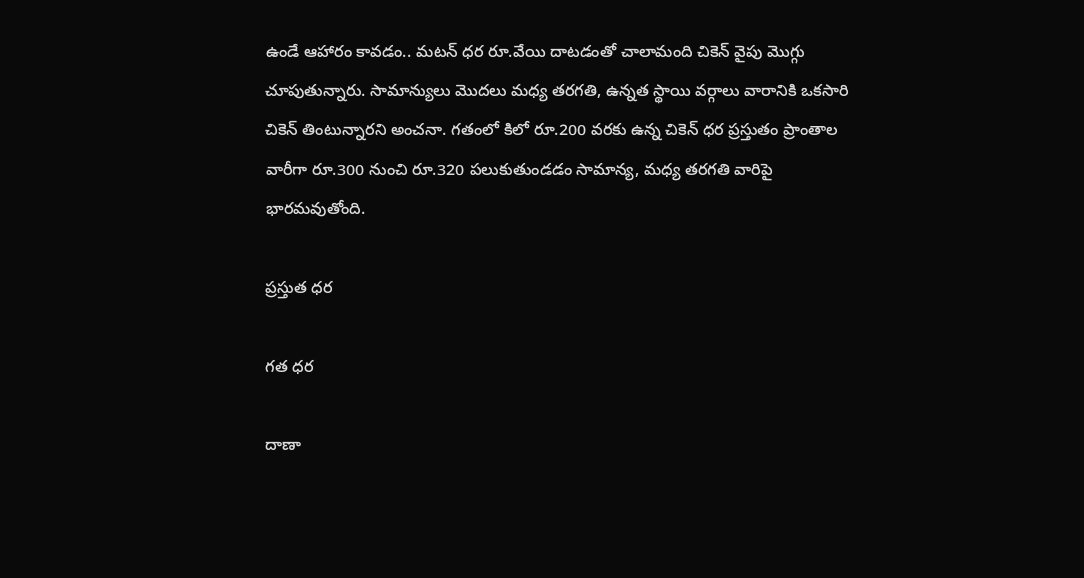ఉండే ఆహారం కావడం.. మటన్‌ ధర రూ.వేయి దాటడంతో చాలామంది చికెన్‌ వైపు మొగ్గు చూపుతున్నారు. సామాన్యులు మొదలు మధ్య తరగతి, ఉన్నత స్థాయి వర్గాలు వారానికి ఒకసారి చికెన్‌ తింటున్నారని అంచనా. గతంలో కిలో రూ.200 వరకు ఉన్న చికెన్‌ ధర ప్రస్తుతం ప్రాంతాల వారీగా రూ.300 నుంచి రూ.320 పలుకుతుండడం సామాన్య, మధ్య తరగతి వారిపై భారమవుతోంది.

ప్రస్తుత ధర

గత ధర

దాణా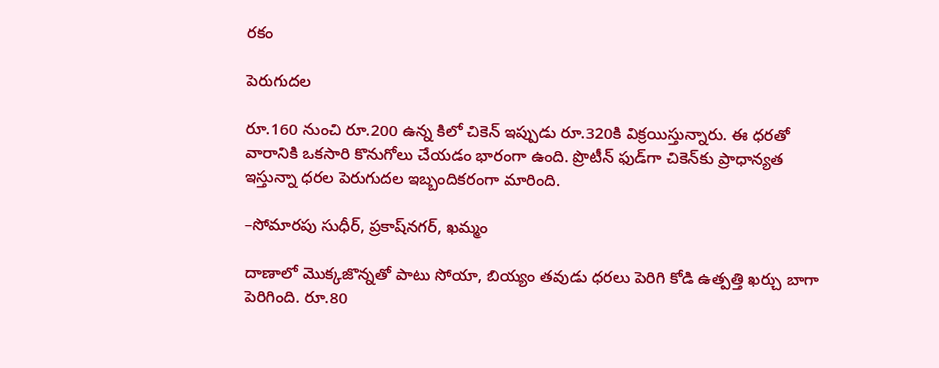రకం

పెరుగుదల

రూ.160 నుంచి రూ.200 ఉన్న కిలో చికెన్‌ ఇప్పుడు రూ.320కి విక్రయిస్తున్నారు. ఈ ధరతో వారానికి ఒకసారి కొనుగోలు చేయడం భారంగా ఉంది. ప్రొటీన్‌ ఫుడ్‌గా చికెన్‌కు ప్రాధాన్యత ఇస్తున్నా ధరల పెరుగుదల ఇబ్బందికరంగా మారింది.

–సోమారపు సుధీర్‌, ప్రకాష్‌నగర్‌, ఖమ్మం

దాణాలో మొక్కజొన్నతో పాటు సోయా, బియ్యం తవుడు ధరలు పెరిగి కోడి ఉత్పత్తి ఖర్చు బాగా పెరిగింది. రూ.80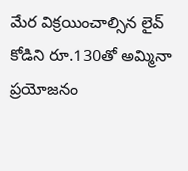మేర విక్రయించాల్సిన లైవ్‌ కోడిని రూ.130తో అమ్మినా ప్రయోజనం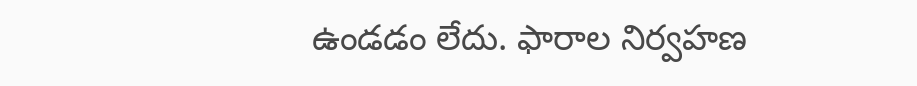ఉండడం లేదు. ఫారాల నిర్వహణ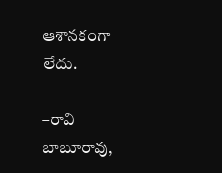ఆశానకంగా లేదు.

–రావి బాబూరావు,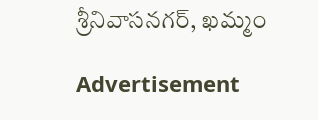శ్రీనివాసనగర్‌, ఖమ్మం

Advertisement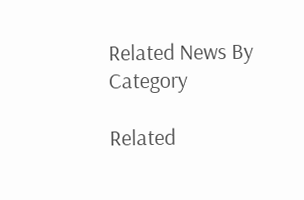Related News By Category

Related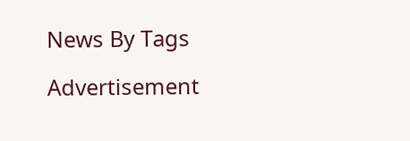News By Tags

Advertisement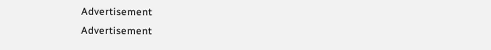Advertisement
Advertisement